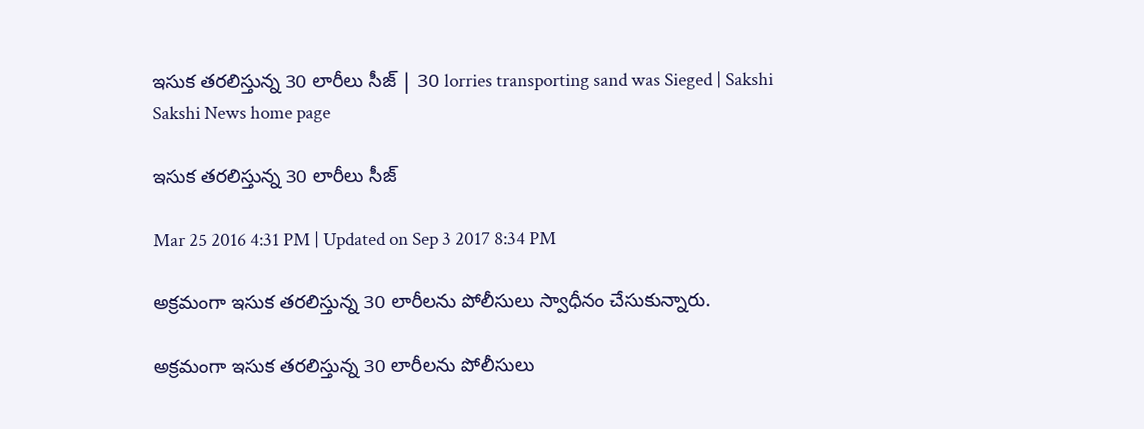ఇసుక తరలిస్తున్న 30 లారీలు సీజ్ | 30 lorries transporting sand was Sieged | Sakshi
Sakshi News home page

ఇసుక తరలిస్తున్న 30 లారీలు సీజ్

Mar 25 2016 4:31 PM | Updated on Sep 3 2017 8:34 PM

అక్రమంగా ఇసుక తరలిస్తున్న 30 లారీలను పోలీసులు స్వాధీనం చేసుకున్నారు.

అక్రమంగా ఇసుక తరలిస్తున్న 30 లారీలను పోలీసులు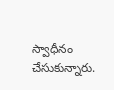స్వాధీనం చేసుకున్నారు.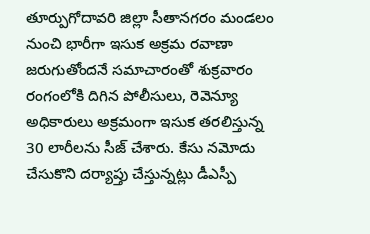తూర్పుగోదావరి జిల్లా సీతానగరం మండలం నుంచి భారీగా ఇసుక అక్రమ రవాణా జరుగుతోందనే సమాచారంతో శుక్రవారం రంగంలోకి దిగిన పోలీసులు, రెవెన్యూ అధికారులు అక్రమంగా ఇసుక తరలిస్తున్న 30 లారీలను సీజ్ చేశారు. కేసు నమోదు చేసుకొని దర్యాప్తు చేస్తున్నట్లు డీఎస్పీ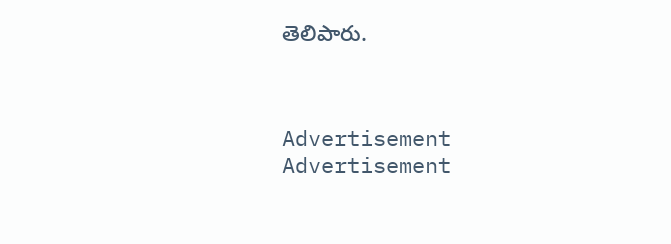తెలిపారు.



Advertisement
Advertisement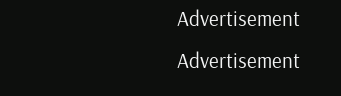Advertisement
Advertisement